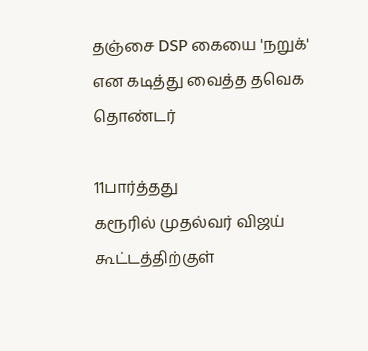தஞ்சை DSP கையை 'நறுக்' என கடித்து வைத்த தவெக தொண்டர்

11பார்த்தது
கரூரில் முதல்வர் விஜய் கூட்டத்திற்குள்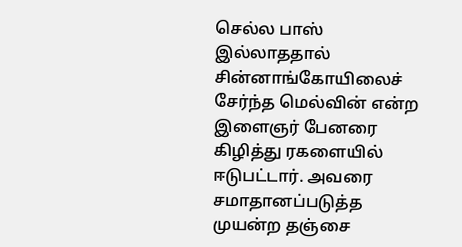செல்ல பாஸ் இல்லாததால் சின்னாங்கோயிலைச் சேர்ந்த மெல்வின் என்ற இளைஞர் பேனரை கிழித்து ரகளையில் ஈடுபட்டார். அவரை சமாதானப்படுத்த முயன்ற தஞ்சை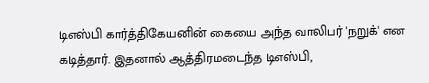டிஎஸ்பி கார்த்திகேயனின் கையை அந்த வாலிபர் 'நறுக்' என கடித்தார். இதனால் ஆத்திரமடைந்த டிஎஸ்பி,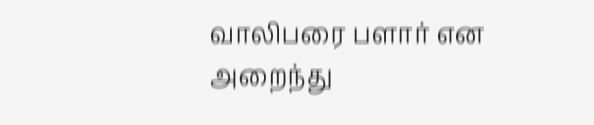வாலிபரை பளார் என அறைந்து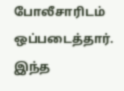போலீசாரிடம் ஒப்படைத்தார். இந்த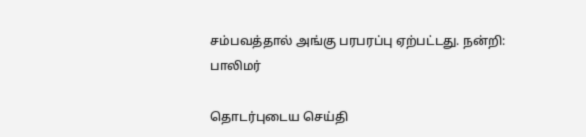சம்பவத்தால் அங்கு பரபரப்பு ஏற்பட்டது. நன்றி: பாலிமர்

தொடர்புடைய செய்தி